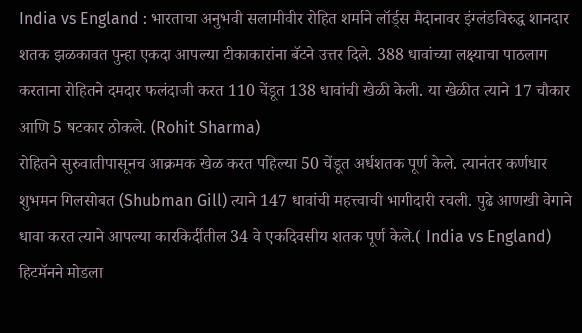India vs England : भारताचा अनुभवी सलामीवीर रोहित शर्माने लॉर्ड्स मैदानावर इंग्लंडविरुद्ध शानदार शतक झळकावत पुन्हा एकदा आपल्या टीकाकारांना बॅटने उत्तर दिले. 388 धावांच्या लक्ष्याचा पाठलाग करताना रोहितने दमदार फलंदाजी करत 110 चेंडूत 138 धावांची खेळी केली. या खेळीत त्याने 17 चौकार आणि 5 षटकार ठोकले. (Rohit Sharma)
रोहितने सुरुवातीपासूनच आक्रमक खेळ करत पहिल्या 50 चेंडूत अर्धशतक पूर्ण केले. त्यानंतर कर्णधार शुभमन गिलसोबत (Shubman Gill) त्याने 147 धावांची महत्त्वाची भागीदारी रचली. पुढे आणखी वेगाने धावा करत त्याने आपल्या कारकिर्दीतील 34 वे एकदिवसीय शतक पूर्ण केले.( India vs England)
हिटमॅनने मोडला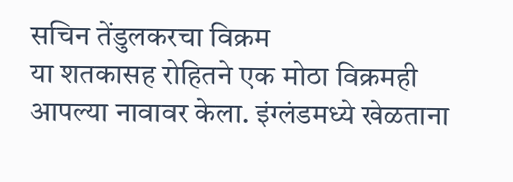सचिन तेंडुलकरचा विक्रम
या शतकासह रोहितने एक मोठा विक्रमही आपल्या नावावर केला. इंग्लंडमध्ये खेळताना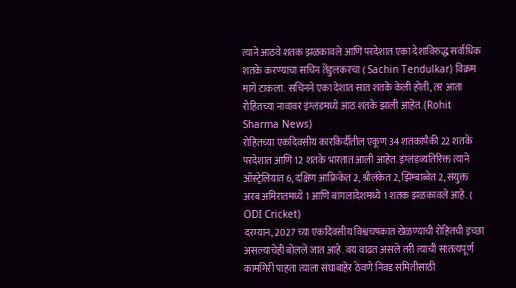त्याने आठवे शतक झळकावले आणि परदेशात एका देशाविरुद्ध सर्वाधिक शतके करण्याचा सचिन तेंडुलकरचा ( Sachin Tendulkar) विक्रम मागे टाकला. सचिनने एका देशात सात शतके केली होती, तर आता रोहितच्या नावावर इंग्लंडमध्ये आठ शतके झाली आहेत. (Rohit Sharma News)
रोहितच्या एकदिवसीय कारकिर्दीतील एकूण 34 शतकांपैकी 22 शतके परदेशात आणि 12 शतके भारतात आली आहेत. इंग्लंडव्यतिरिक्त त्याने ऑस्ट्रेलियात 6, दक्षिण आफ्रिकेत 2, श्रीलंकेत 2, झिम्बाब्वेत 2, संयुक्त अरब अमिरातमध्ये 1 आणि बांगलादेशमध्ये 1 शतक झळकावले आहे. ( ODI Cricket)
दरम्यान, 2027 च्या एकदिवसीय विश्वचषकात खेळण्याची रोहितची इच्छा असल्याचेही बोलले जात आहे. वय वाढत असले तरी त्याची सातत्यपूर्ण कामगिरी पाहता त्याला संघाबाहेर ठेवणे निवड समितीसाठी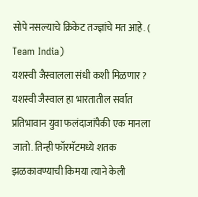सोपे नसल्याचे क्रिकेट तज्ज्ञांचे मत आहे. ( Team India)
यशस्वी जैस्वालला संधी कशी मिळणार?
यशस्वी जैस्वाल हा भारतातील सर्वात प्रतिभावान युवा फलंदाजांपैकी एक मानला जातो. तिन्ही फॉरमॅटमध्ये शतक झळकावण्याची किमया त्याने केली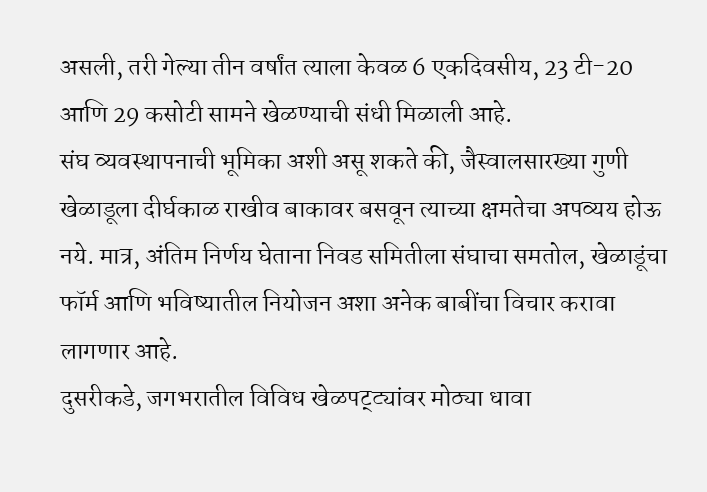असली, तरी गेल्या तीन वर्षांत त्याला केवळ 6 एकदिवसीय, 23 टी-20 आणि 29 कसोटी सामने खेळण्याची संधी मिळाली आहे.
संघ व्यवस्थापनाची भूमिका अशी असू शकते की, जैस्वालसारख्या गुणी खेळाडूला दीर्घकाळ राखीव बाकावर बसवून त्याच्या क्षमतेचा अपव्यय होऊ नये. मात्र, अंतिम निर्णय घेताना निवड समितीला संघाचा समतोल, खेळाडूंचा फॉर्म आणि भविष्यातील नियोजन अशा अनेक बाबींचा विचार करावा लागणार आहे.
दुसरीकडे, जगभरातील विविध खेळपट्ट्यांवर मोठ्या धावा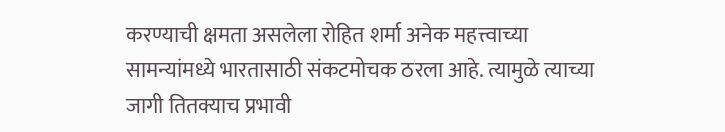करण्याची क्षमता असलेला रोहित शर्मा अनेक महत्त्वाच्या सामन्यांमध्ये भारतासाठी संकटमोचक ठरला आहे. त्यामुळे त्याच्या जागी तितक्याच प्रभावी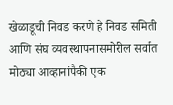खेळाडूची निवड करणे हे निवड समिती आणि संघ व्यवस्थापनासमोरील सर्वात मोठ्या आव्हानांपैकी एक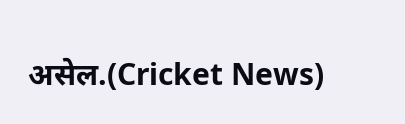असेल.(Cricket News)